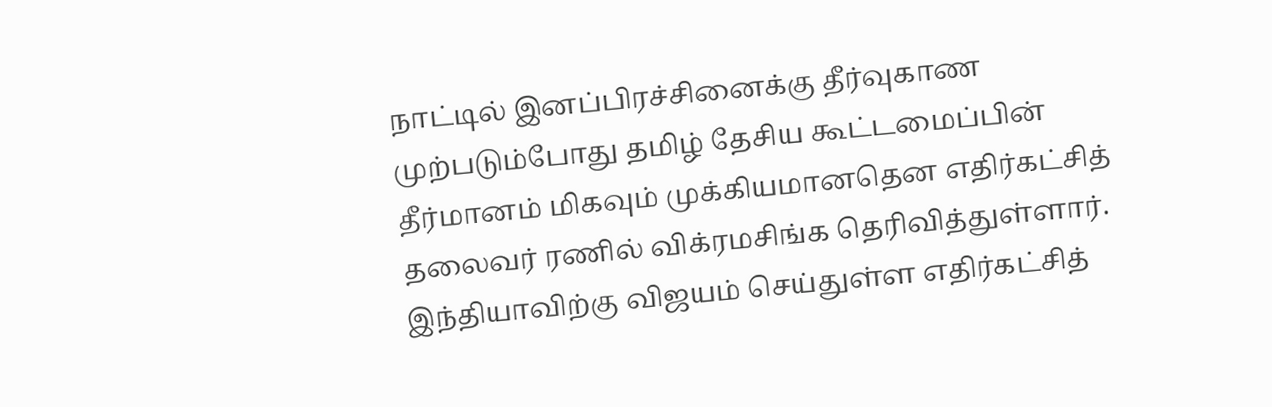நாட்டில் இனப்பிரச்சினைக்கு தீர்வுகாண முற்படும்போது தமிழ் தேசிய கூட்டமைப்பின் தீர்மானம் மிகவும் முக்கியமானதென எதிர்கட்சித் தலைவர் ரணில் விக்ரமசிங்க தெரிவித்துள்ளார். இந்தியாவிற்கு விஜயம் செய்துள்ள எதிர்கட்சித்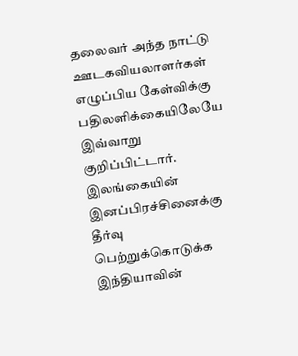தலைவர் அந்த நாட்டு ஊடகவியலாளர்கள் எழுப்பிய கேள்விக்கு பதிலளிக்கையிலேயே இவ்வாறு குறிப்பிட்டார்.
இலங்கையின் இனப்பிரச்சினைக்கு தீர்வு பெற்றுக்கொடுக்க இந்தியாவின்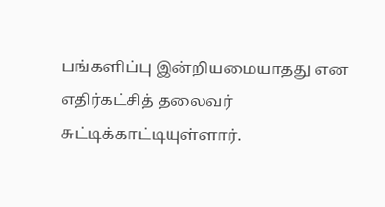பங்களிப்பு இன்றியமையாதது என எதிர்கட்சித் தலைவர் சுட்டிக்காட்டியுள்ளார்.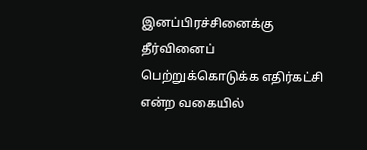இனப்பிரச்சினைக்கு தீர்வினைப் பெற்றுக்கொடுக்க எதிர்கட்சி என்ற வகையில்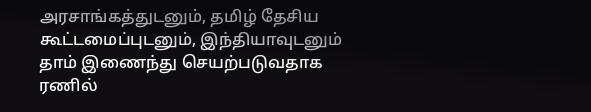அரசாங்கத்துடனும், தமிழ் தேசிய கூட்டமைப்புடனும், இந்தியாவுடனும் தாம் இணைந்து செயற்படுவதாக ரணில்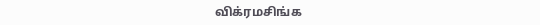விக்ரமசிங்க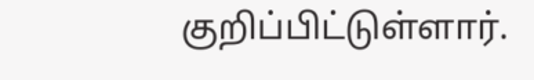குறிப்பிட்டுள்ளார்.